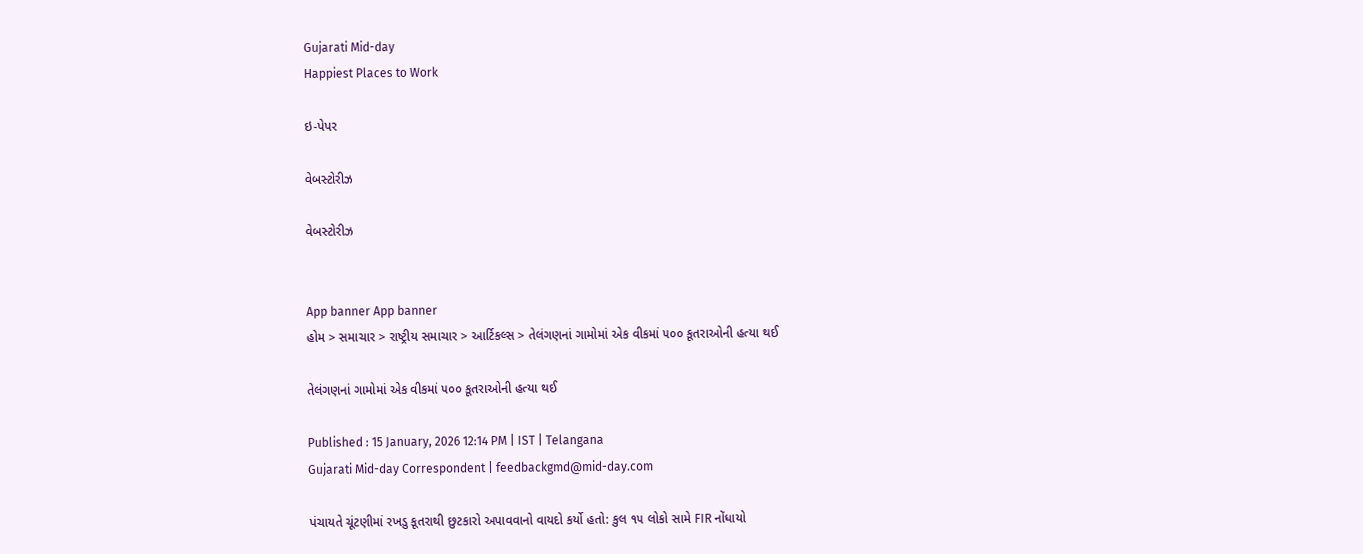Gujarati Mid-day
Happiest Places to Work

ઇ-પેપર

વેબસ્ટોરીઝ

વેબસ્ટોરીઝ


App banner App banner
હોમ > સમાચાર > રાષ્ટ્રીય સમાચાર > આર્ટિકલ્સ > તેલંગણનાં ગામોમાં એક વીકમાં ૫૦૦ કૂતરાઓની હત્યા થઈ

તેલંગણનાં ગામોમાં એક વીકમાં ૫૦૦ કૂતરાઓની હત્યા થઈ

Published : 15 January, 2026 12:14 PM | IST | Telangana
Gujarati Mid-day Correspondent | feedbackgmd@mid-day.com

પંચાયતે ચૂંટણીમાં રખડુ કૂતરાથી છુટકારો અપાવવાનો વાયદો કર્યો હતો: કુલ ૧૫ લોકો સામે FIR નોંધાયો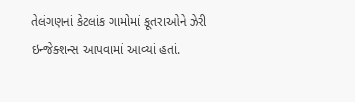તેલંગણનાં કેટલાંક ગામોમાં કૂતરાઓને ઝેરી ઇન્જેક્શન્સ આપવામાં આવ્યાં હતાં.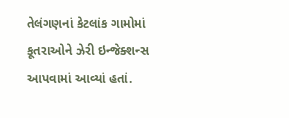તેલંગણનાં કેટલાંક ગામોમાં કૂતરાઓને ઝેરી ઇન્જેક્શન્સ આપવામાં આવ્યાં હતાં.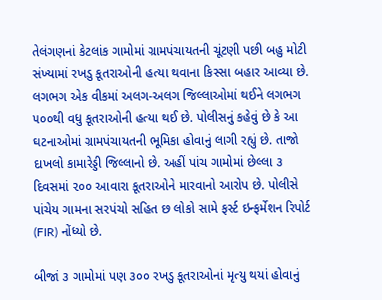તેલંગણનાં કેટલાંક ગામોમાં ગ્રામપંચાયતની ચૂંટણી પછી બહુ મોટી સંખ્યામાં રખડુ કૂતરાઓની હત્યા થવાના કિસ્સા બહાર આવ્યા છે. લગભગ એક વીકમાં અલગ-અલગ જિલ્લાઓમાં થઈને લગભગ ૫૦૦થી વધુ કૂતરાઓની હત્યા થઈ છે. પોલીસનું કહેવું છે કે આ ઘટનાઓમાં ગ્રામપંચાયતની ભૂમિકા હોવાનું લાગી રહ્યું છે. તાજો દાખલો કામારેડ્ડી જિલ્લાનો છે. અહીં પાંચ ગામોમાં છેલ્લા ૩ દિવસમાં ૨૦૦ આવારા કૂતરાઓને મારવાનો આરોપ છે. પોલીસે પાંચેય ગામના સરપંચો સહિત છ લોકો સામે ફર્સ્ટ ઇન્ફર્મેશન રિપોર્ટ (FIR) નોંધ્યો છે.

બીજાં ૩ ગામોમાં પણ ૩૦૦ રખડુ કૂતરાઓનાં મૃત્યુ થયાં હોવાનું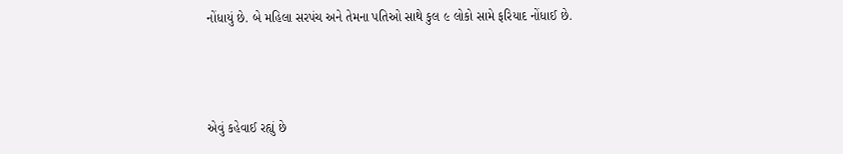નોંધાયું છે. બે મહિલા સરપંચ અને તેમના પતિઓ સાથે કુલ ૯ લોકો સામે ફરિયાદ નોંધાઈ છે.



એવું કહેવાઈ રહ્યું છે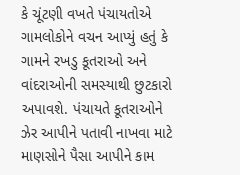કે ચૂંટણી વખતે પંચાયતોએ ગામલોકોને વચન આપ્યું હતું કે ગામને રખડુ કૂતરાઓ અને વાંદરાઓની સમસ્યાથી છુટકારો અપાવશે. પંચાયતે કૂતરાઓને ઝેર આપીને પતાવી નાખવા માટે માણસોને પૈસા આપીને કામ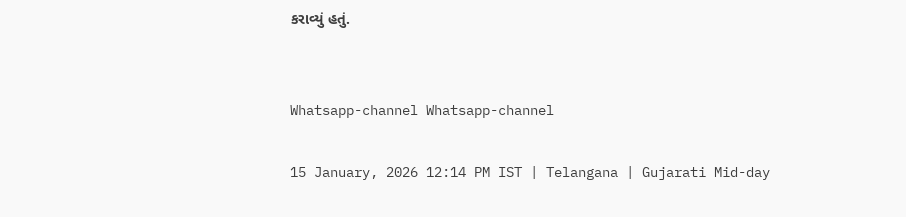કરાવ્યું હતું.


Whatsapp-channel Whatsapp-channel

15 January, 2026 12:14 PM IST | Telangana | Gujarati Mid-day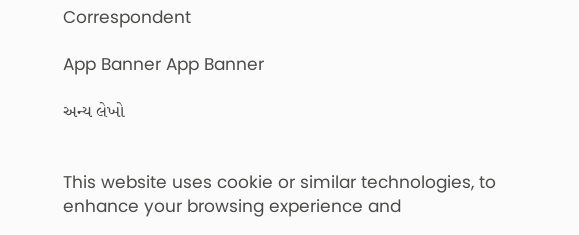Correspondent

App Banner App Banner

અન્ય લેખો


This website uses cookie or similar technologies, to enhance your browsing experience and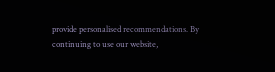provide personalised recommendations. By continuing to use our website,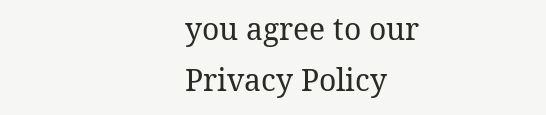you agree to our Privacy Policy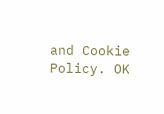and Cookie Policy. OK